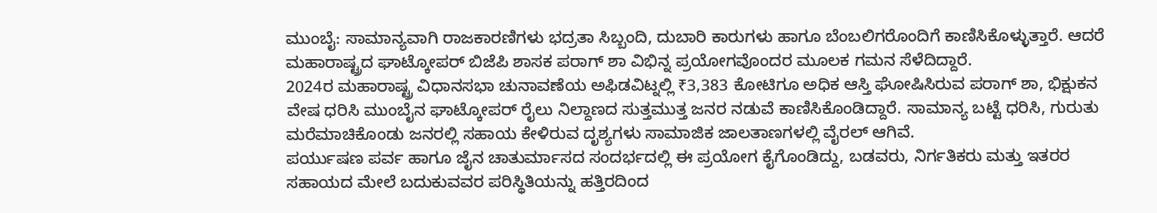ಮುಂಬೈ: ಸಾಮಾನ್ಯವಾಗಿ ರಾಜಕಾರಣಿಗಳು ಭದ್ರತಾ ಸಿಬ್ಬಂದಿ, ದುಬಾರಿ ಕಾರುಗಳು ಹಾಗೂ ಬೆಂಬಲಿಗರೊಂದಿಗೆ ಕಾಣಿಸಿಕೊಳ್ಳುತ್ತಾರೆ. ಆದರೆ ಮಹಾರಾಷ್ಟ್ರದ ಘಾಟ್ಕೋಪರ್ ಬಿಜೆಪಿ ಶಾಸಕ ಪರಾಗ್ ಶಾ ವಿಭಿನ್ನ ಪ್ರಯೋಗವೊಂದರ ಮೂಲಕ ಗಮನ ಸೆಳೆದಿದ್ದಾರೆ.
2024ರ ಮಹಾರಾಷ್ಟ್ರ ವಿಧಾನಸಭಾ ಚುನಾವಣೆಯ ಅಫಿಡವಿಟ್ನಲ್ಲಿ ₹3,383 ಕೋಟಿಗೂ ಅಧಿಕ ಆಸ್ತಿ ಘೋಷಿಸಿರುವ ಪರಾಗ್ ಶಾ, ಭಿಕ್ಷುಕನ ವೇಷ ಧರಿಸಿ ಮುಂಬೈನ ಘಾಟ್ಕೋಪರ್ ರೈಲು ನಿಲ್ದಾಣದ ಸುತ್ತಮುತ್ತ ಜನರ ನಡುವೆ ಕಾಣಿಸಿಕೊಂಡಿದ್ದಾರೆ. ಸಾಮಾನ್ಯ ಬಟ್ಟೆ ಧರಿಸಿ, ಗುರುತು ಮರೆಮಾಚಿಕೊಂಡು ಜನರಲ್ಲಿ ಸಹಾಯ ಕೇಳಿರುವ ದೃಶ್ಯಗಳು ಸಾಮಾಜಿಕ ಜಾಲತಾಣಗಳಲ್ಲಿ ವೈರಲ್ ಆಗಿವೆ.
ಪರ್ಯುಷಣ ಪರ್ವ ಹಾಗೂ ಜೈನ ಚಾತುರ್ಮಾಸದ ಸಂದರ್ಭದಲ್ಲಿ ಈ ಪ್ರಯೋಗ ಕೈಗೊಂಡಿದ್ದು, ಬಡವರು, ನಿರ್ಗತಿಕರು ಮತ್ತು ಇತರರ ಸಹಾಯದ ಮೇಲೆ ಬದುಕುವವರ ಪರಿಸ್ಥಿತಿಯನ್ನು ಹತ್ತಿರದಿಂದ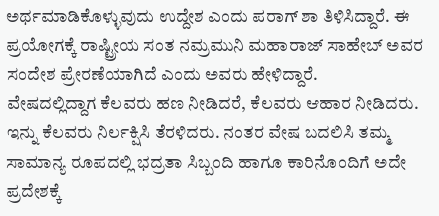ಅರ್ಥಮಾಡಿಕೊಳ್ಳುವುದು ಉದ್ದೇಶ ಎಂದು ಪರಾಗ್ ಶಾ ತಿಳಿಸಿದ್ದಾರೆ. ಈ ಪ್ರಯೋಗಕ್ಕೆ ರಾಷ್ಟ್ರೀಯ ಸಂತ ನಮ್ರಮುನಿ ಮಹಾರಾಜ್ ಸಾಹೇಬ್ ಅವರ ಸಂದೇಶ ಪ್ರೇರಣೆಯಾಗಿದೆ ಎಂದು ಅವರು ಹೇಳಿದ್ದಾರೆ.
ವೇಷದಲ್ಲಿದ್ದಾಗ ಕೆಲವರು ಹಣ ನೀಡಿದರೆ, ಕೆಲವರು ಆಹಾರ ನೀಡಿದರು. ಇನ್ನು ಕೆಲವರು ನಿರ್ಲಕ್ಷಿಸಿ ತೆರಳಿದರು. ನಂತರ ವೇಷ ಬದಲಿಸಿ ತಮ್ಮ ಸಾಮಾನ್ಯ ರೂಪದಲ್ಲಿ ಭದ್ರತಾ ಸಿಬ್ಬಂದಿ ಹಾಗೂ ಕಾರಿನೊಂದಿಗೆ ಅದೇ ಪ್ರದೇಶಕ್ಕೆ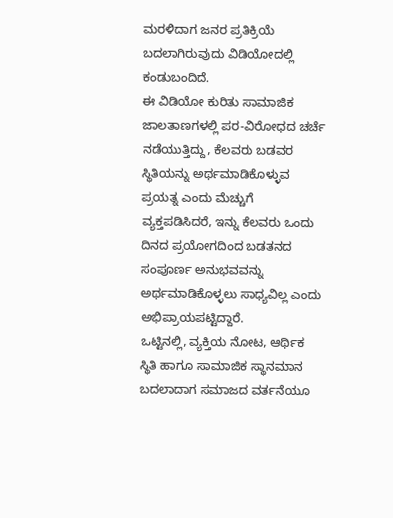ಮರಳಿದಾಗ ಜನರ ಪ್ರತಿಕ್ರಿಯೆ ಬದಲಾಗಿರುವುದು ವಿಡಿಯೋದಲ್ಲಿ ಕಂಡುಬಂದಿದೆ.
ಈ ವಿಡಿಯೋ ಕುರಿತು ಸಾಮಾಜಿಕ ಜಾಲತಾಣಗಳಲ್ಲಿ ಪರ-ವಿರೋಧದ ಚರ್ಚೆ ನಡೆಯುತ್ತಿದ್ದು, ಕೆಲವರು ಬಡವರ ಸ್ಥಿತಿಯನ್ನು ಅರ್ಥಮಾಡಿಕೊಳ್ಳುವ ಪ್ರಯತ್ನ ಎಂದು ಮೆಚ್ಚುಗೆ ವ್ಯಕ್ತಪಡಿಸಿದರೆ, ಇನ್ನು ಕೆಲವರು ಒಂದು ದಿನದ ಪ್ರಯೋಗದಿಂದ ಬಡತನದ ಸಂಪೂರ್ಣ ಅನುಭವವನ್ನು ಅರ್ಥಮಾಡಿಕೊಳ್ಳಲು ಸಾಧ್ಯವಿಲ್ಲ ಎಂದು ಅಭಿಪ್ರಾಯಪಟ್ಟಿದ್ದಾರೆ.
ಒಟ್ಟಿನಲ್ಲಿ, ವ್ಯಕ್ತಿಯ ನೋಟ, ಆರ್ಥಿಕ ಸ್ಥಿತಿ ಹಾಗೂ ಸಾಮಾಜಿಕ ಸ್ಥಾನಮಾನ ಬದಲಾದಾಗ ಸಮಾಜದ ವರ್ತನೆಯೂ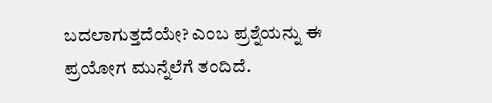ಬದಲಾಗುತ್ತದೆಯೇ? ಎಂಬ ಪ್ರಶ್ನೆಯನ್ನು ಈ ಪ್ರಯೋಗ ಮುನ್ನೆಲೆಗೆ ತಂದಿದೆ.